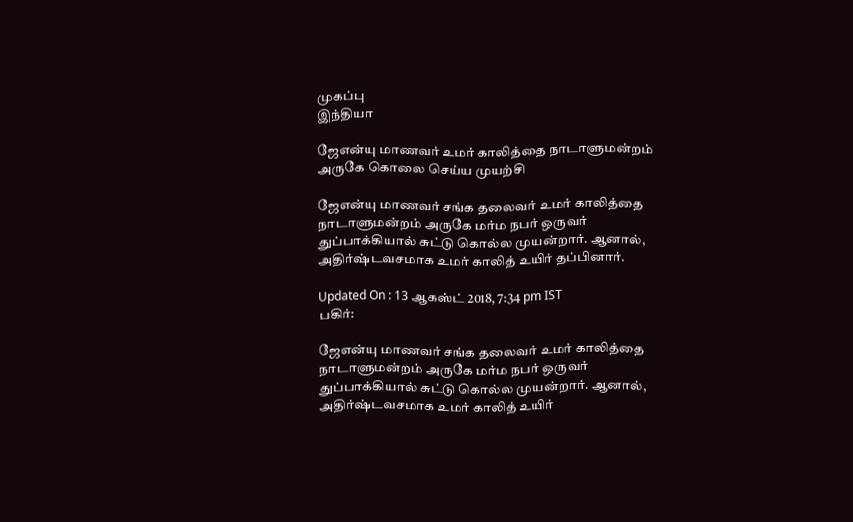முகப்பு
இந்தியா

ஜேஎன்யு மாணவர் உமர் காலித்தை நாடாளுமன்றம் அருகே கொலை செய்ய முயற்சி

ஜேஎன்யு மாணவர் சங்க தலைவர் உமர் காலித்தை நாடாளுமன்றம் அருகே மர்ம நபர் ஒருவர் துப்பாக்கியால் சுட்டு கொல்ல முயன்றார். ஆனால், அதிர்ஷ்டவசமாக உமர் காலித் உயிர் தப்பினார்.

Updated On : 13 ஆகஸ்ட் 2018, 7:34 pm IST
பகிர்:

ஜேஎன்யு மாணவர் சங்க தலைவர் உமர் காலித்தை நாடாளுமன்றம் அருகே மர்ம நபர் ஒருவர் துப்பாக்கியால் சுட்டு கொல்ல முயன்றார். ஆனால், அதிர்ஷ்டவசமாக உமர் காலித் உயிர்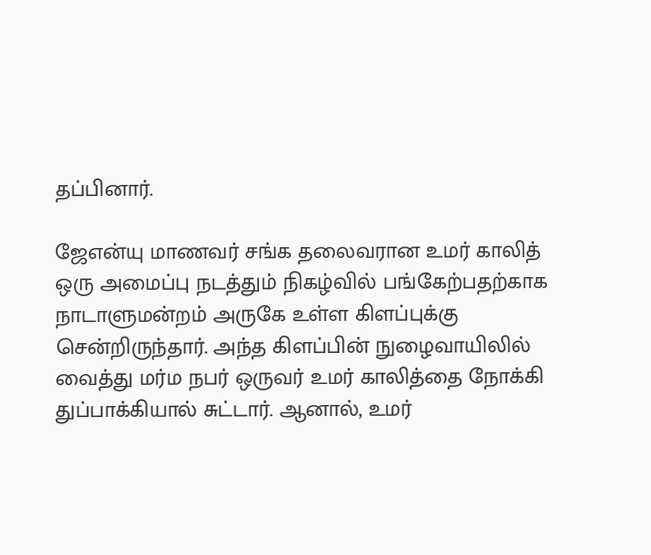தப்பினார்.

ஜேஎன்யு மாணவர் சங்க தலைவரான உமர் காலித் ஒரு அமைப்பு நடத்தும் நிகழ்வில் பங்கேற்பதற்காக நாடாளுமன்றம் அருகே உள்ள கிளப்புக்கு சென்றிருந்தார். அந்த கிளப்பின் நுழைவாயிலில் வைத்து மர்ம நபர் ஒருவர் உமர் காலித்தை நோக்கி துப்பாக்கியால் சுட்டார். ஆனால், உமர்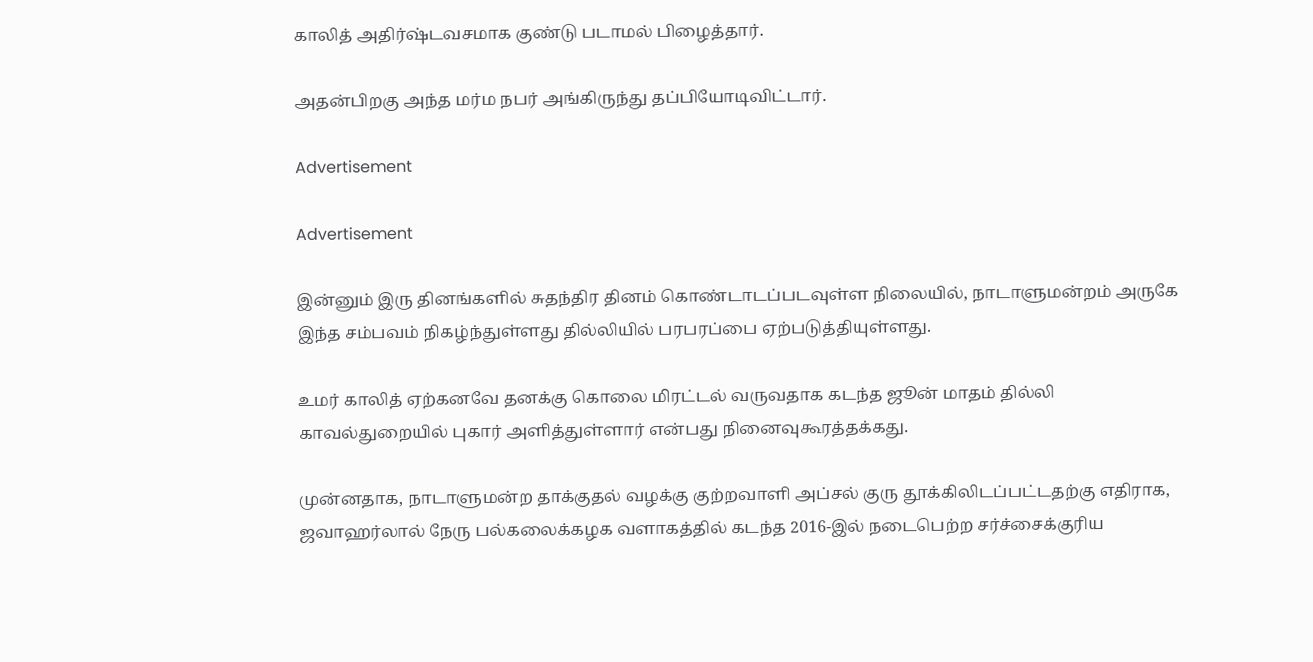காலித் அதிர்ஷ்டவசமாக குண்டு படாமல் பிழைத்தார்.

அதன்பிறகு அந்த மர்ம நபர் அங்கிருந்து தப்பியோடிவிட்டார்.

Advertisement

Advertisement

இன்னும் இரு தினங்களில் சுதந்திர தினம் கொண்டாடப்படவுள்ள நிலையில், நாடாளுமன்றம் அருகே இந்த சம்பவம் நிகழ்ந்துள்ளது தில்லியில் பரபரப்பை ஏற்படுத்தியுள்ளது.

உமர் காலித் ஏற்கனவே தனக்கு கொலை மிரட்டல் வருவதாக கடந்த ஜூன் மாதம் தில்லி காவல்துறையில் புகார் அளித்துள்ளார் என்பது நினைவுகூரத்தக்கது.

முன்னதாக, நாடாளுமன்ற தாக்குதல் வழக்கு குற்றவாளி அப்சல் குரு தூக்கிலிடப்பட்டதற்கு எதிராக, ஜவாஹர்லால் நேரு பல்கலைக்கழக வளாகத்தில் கடந்த 2016-இல் நடைபெற்ற சர்ச்சைக்குரிய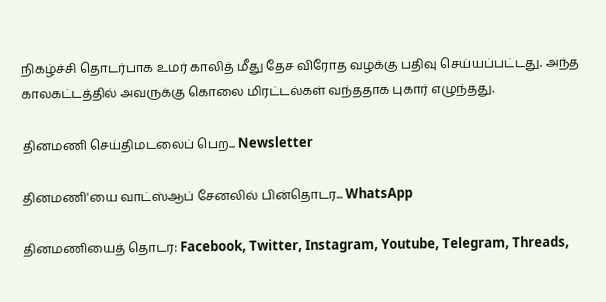நிகழ்ச்சி தொடர்பாக உமர் காலித் மீது தேச விரோத வழக்கு பதிவு செய்யப்பட்டது. அந்த காலகட்டத்தில் அவருக்கு கொலை மிரட்டல்கள் வந்ததாக புகார் எழுந்தது.

தினமணி செய்திமடலைப் பெற... Newsletter

தினமணி'யை வாட்ஸ்ஆப் சேனலில் பின்தொடர... WhatsApp

தினமணியைத் தொடர: Facebook, Twitter, Instagram, Youtube, Telegram, Threads,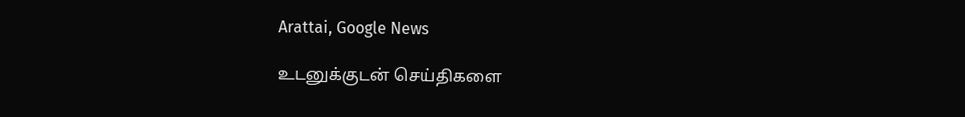Arattai, Google News

உடனுக்குடன் செய்திகளை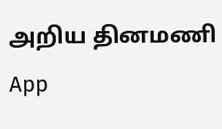அறிய தினமணி App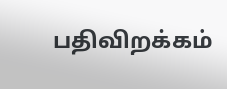பதிவிறக்கம்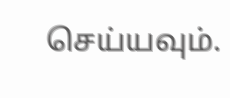செய்யவும்.